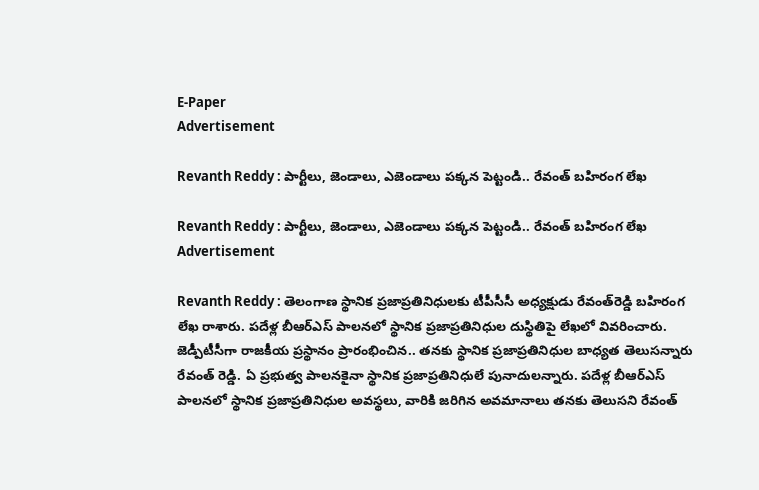E-Paper
Advertisement

Revanth Reddy : పార్టీలు, జెండాలు, ఎజెండాలు పక్కన పెట్టండి.. రేవంత్ బహిరంగ లేఖ

Revanth Reddy : పార్టీలు, జెండాలు, ఎజెండాలు పక్కన పెట్టండి.. రేవంత్ బహిరంగ లేఖ
Advertisement

Revanth Reddy : తెలంగాణ స్థానిక ప్రజాప్రతినిధులకు టీపీసీసీ అధ్యక్షుడు రేవంత్‌రెడ్డి బహిరంగ లేఖ రాశారు. పదేళ్ల బీఆర్‌ఎస్‌ పాలనలో స్థానిక ప్రజాప్రతినిధుల దుస్థితిపై లేఖలో వివరించారు. జెడ్పీటీసీగా రాజకీయ ప్రస్థానం ప్రారంభించిన.. తనకు స్థానిక ప్రజాప్రతినిధుల బాధ్యత తెలుసన్నారు రేవంత్‌ రెడ్డి. ఏ ప్రభుత్వ పాలనకైనా స్థానిక ప్రజాప్రతినిధులే పునాదులన్నారు. పదేళ్ల బీఆర్‌ఎస్ పాలనలో స్థానిక ప్రజాప్రతినిధుల అవస్థలు, వారికి జరిగిన అవమానాలు తనకు తెలుసని రేవంత్‌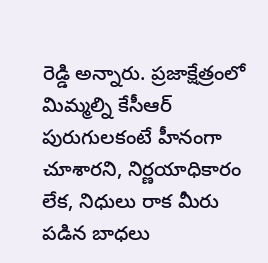రెడ్డి అన్నారు. ప్రజాక్షేత్రంలో మిమ్మల్ని కేసీఆర్ పురుగులకంటే హీనంగా చూశారని, నిర్ణయాధికారం లేక, నిధులు రాక మీరు పడిన బాధలు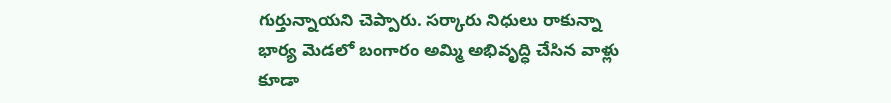గుర్తున్నాయని చెప్పారు. సర్కారు నిధులు రాకున్నా భార్య మెడలో బంగారం అమ్మి అభివృద్ధి చేసిన వాళ్లు కూడా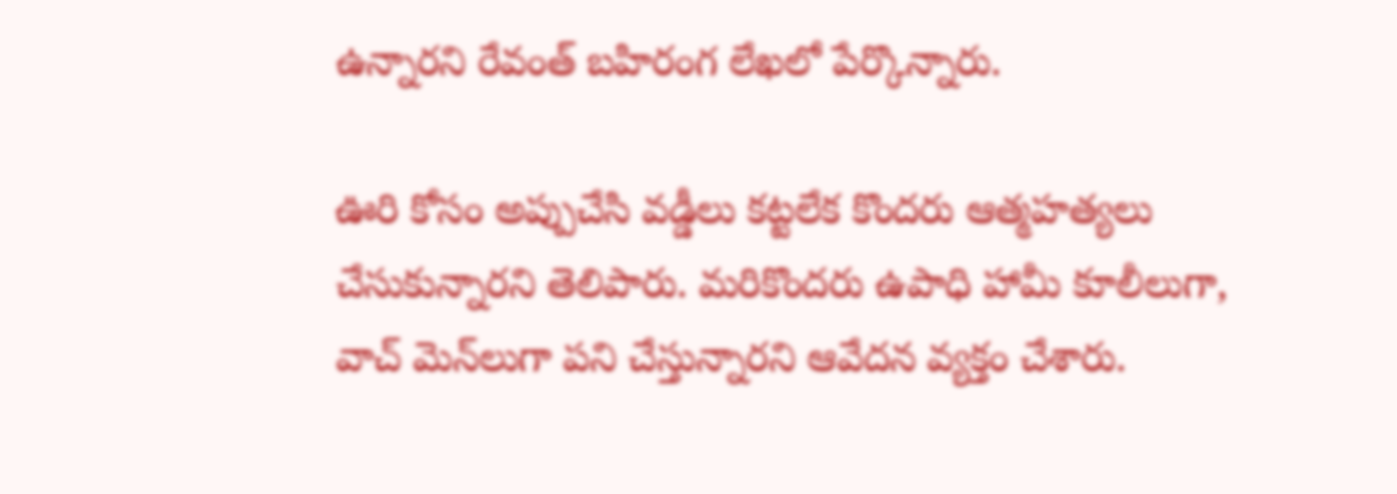ఉన్నారని రేవంత్‌ బహిరంగ లేఖలో పేర్కొన్నారు.

ఊరి కోసం అప్పుచేసి వడ్డీలు కట్టలేక కొందరు ఆత్మహత్యలు చేసుకున్నారని తెలిపారు. మరికొందరు ఉపాధి హామీ కూలీలుగా, వాచ్ మెన్‌లుగా పని చేస్తున్నారని ఆవేదన వ్యక్తం చేశారు.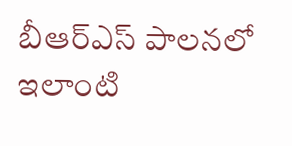బీఆర్‌ఎస్‌ పాలనలో ఇలాంటి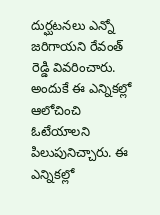దుర్ఘటనలు ఎన్నో జరిగాయని రేవంత్‌ రెడ్డి వివరించారు. అందుకే ఈ ఎన్నికల్లో ఆలోచించి ఓటేయాలని పిలుపునిచ్చారు. ఈ ఎన్నికల్లో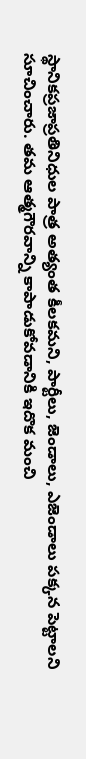స్థానికప్రజాప్రతినిధుల పాత్ర అత్యంత కీలకమని, పార్టీలు, జెండాలు, ఎజెండాలు పక్కన పెట్టాలని సూచించారు. తమ ఆత్మగౌరవాన్ని కాపాడుకోవడానికి ఇదొక మంచి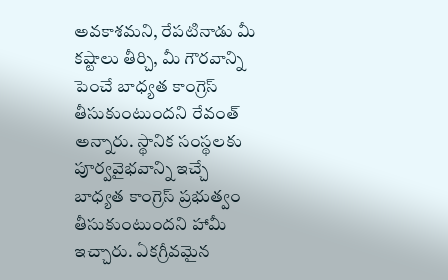అవకాశమని, రేపటినాడు మీ కష్టాలు తీర్చి, మీ గౌరవాన్ని పెంచే బాధ్యత కాంగ్రెస్ తీసుకుంటుందని రేవంత్‌ అన్నారు. స్థానిక సంస్థలకు పూర్వవైభవాన్ని ఇచ్చే బాధ్యత కాంగ్రెస్ ప్రభుత్వం తీసుకుంటుందని హామీ ఇచ్చారు. ఏకగ్రీవమైన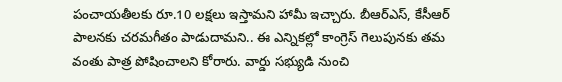పంచాయతీలకు రూ.10 లక్షలు ఇస్తామని హామీ ఇచ్చారు. బీఆర్‌ఎస్‌, కేసీఆర్ పాలనకు చరమగీతం పాడుదామని.. ఈ ఎన్నికల్లో కాంగ్రెస్ గెలుపునకు తమ వంతు పాత్ర పోషించాలని కోరారు. వార్డు సభ్యుడి నుంచి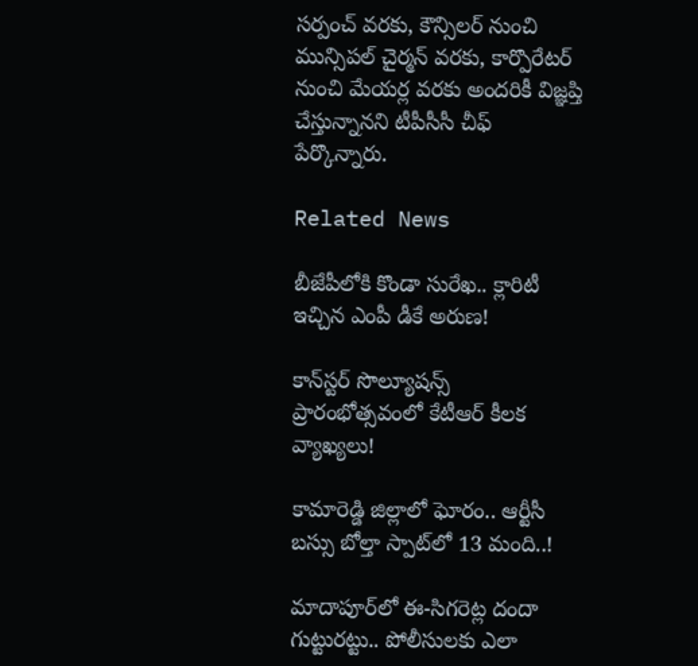సర్పంచ్ వరకు, కౌన్సిలర్ నుంచి మున్సిపల్ చైర్మన్ వరకు, కార్పొరేటర్ నుంచి మేయర్ల వరకు అందరికీ విజ్ఞప్తి చేస్తున్నానని టీపీసీసీ చీఫ్‌ పేర్కొన్నారు.

Related News

బీజేపీలోకి కొండా సురేఖ.. క్లారిటీ ఇచ్చిన ఎంపీ డీకే అరుణ!

కాన్‌స్టర్ సొల్యూషన్స్ ప్రారంభోత్సవంలో కేటీఆర్ కీలక వ్యాఖ్యలు!

కామారెడ్డి జిల్లాలో ఘోరం.. ఆర్టీసీ బస్సు బోల్తా స్పాట్‌లో 13 మంది..!

మాదాపూర్‌లో ఈ-సిగరెట్ల దందా గుట్టురట్టు.. పోలీసులకు ఎలా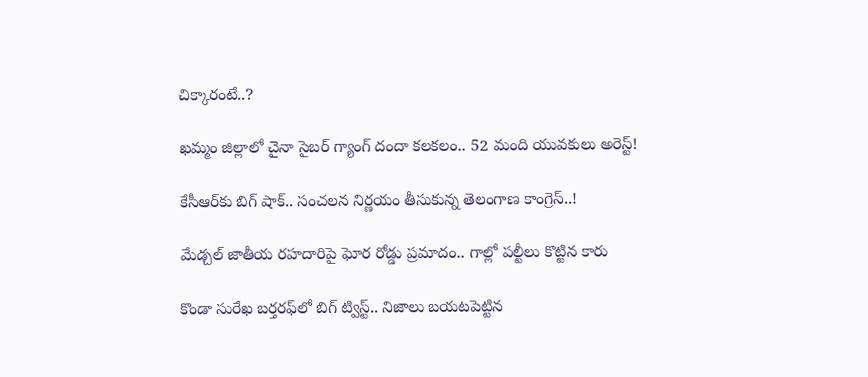చిక్కారంటే..?

ఖమ్మం జిల్లాలో చైనా సైబర్ గ్యాంగ్ దందా కలకలం.. 52 మంది యువకులు అరెస్ట్!

కేసీఆర్‌కు బిగ్ షాక్.. సంచలన నిర్ణయం తీసుకున్న తెలంగాణ కాంగ్రెస్..!

మేడ్చల్ జాతీయ రహదారిపై ఘోర రోడ్డు ప్రమాదం.. గాల్లో పల్టీలు కొట్టిన కారు

కొండా సురేఖ బర్తరఫ్‌లో బిగ్ ట్విస్ట్.. నిజాలు బయటపెట్టిన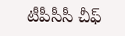టీపీసీసీ చీఫ్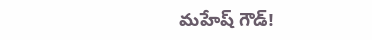మహేష్ గౌడ్!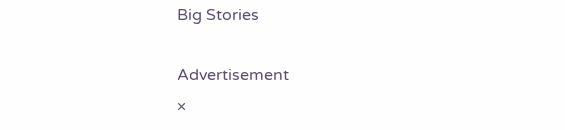Big Stories

Advertisement
×